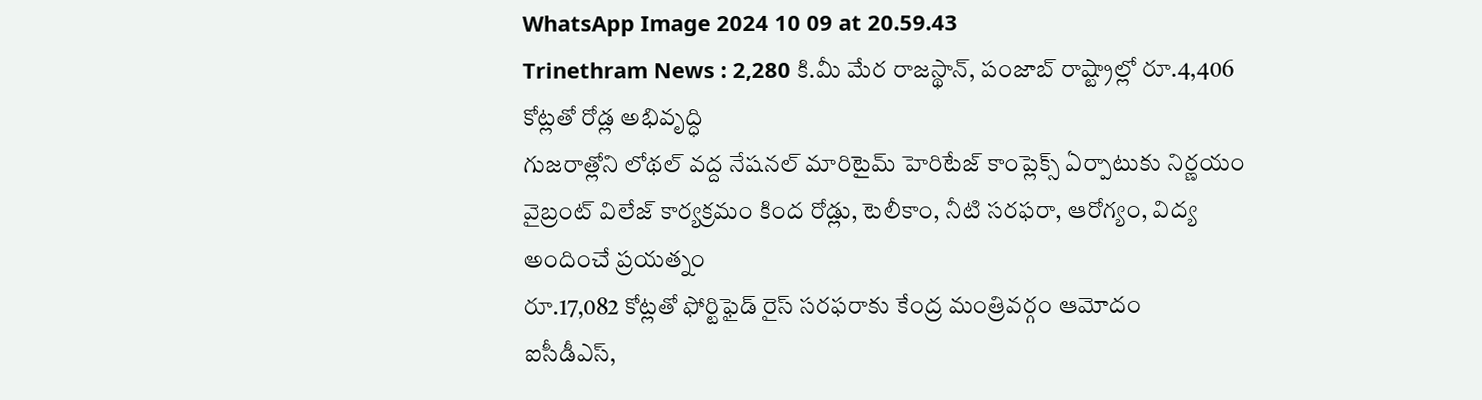WhatsApp Image 2024 10 09 at 20.59.43
Trinethram News : 2,280 కి.మీ మేర రాజస్థాన్, పంజాబ్ రాష్ట్రాల్లో రూ.4,406 కోట్లతో రోడ్ల అభివృద్ధి
గుజరాత్లోని లోథల్ వద్ద నేషనల్ మారిటైమ్ హెరిటేజ్ కాంప్లెక్స్ ఏర్పాటుకు నిర్ణయం
వైబ్రంట్ విలేజ్ కార్యక్రమం కింద రోడ్లు, టెలీకాం, నీటి సరఫరా, ఆరోగ్యం, విద్య అందించే ప్రయత్నం
రూ.17,082 కోట్లతో ఫోర్టిఫైడ్ రైస్ సరఫరాకు కేంద్ర మంత్రివర్గం ఆమోదం
ఐసీడీఎస్,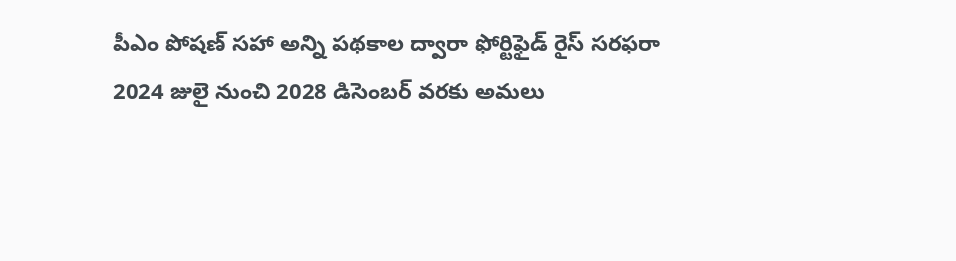పీఎం పోషణ్ సహా అన్ని పథకాల ద్వారా ఫోర్టిఫైడ్ రైస్ సరఫరా
2024 జులై నుంచి 2028 డిసెంబర్ వరకు అమలు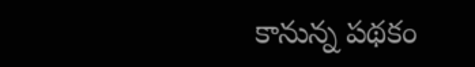కానున్న పథకం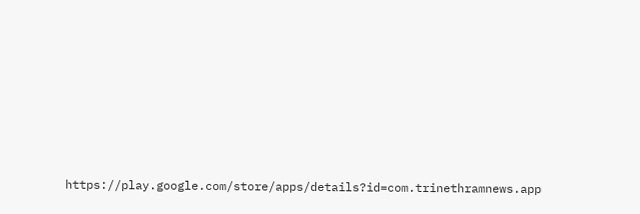https://play.google.com/store/apps/details?id=com.trinethramnews.app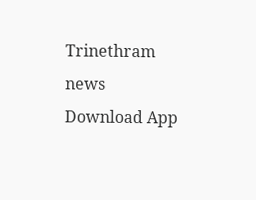Trinethram news
Download App